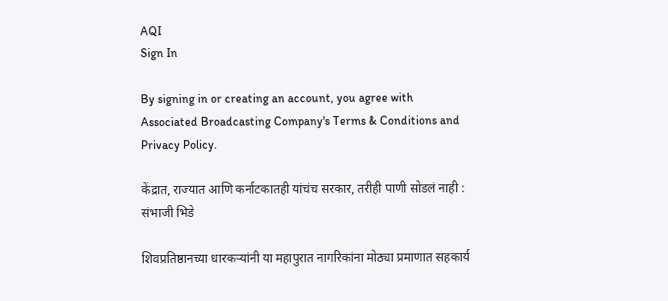AQI
Sign In

By signing in or creating an account, you agree with Associated Broadcasting Company's Terms & Conditions and Privacy Policy.

केंद्रात, राज्यात आणि कर्नाटकातही यांचंच सरकार, तरीही पाणी सोडलं नाही : संभाजी भिडे

शिवप्रतिष्ठानच्या धारकऱ्यांनी या महापुरात नागरिकांना मोठ्या प्रमाणात सहकार्य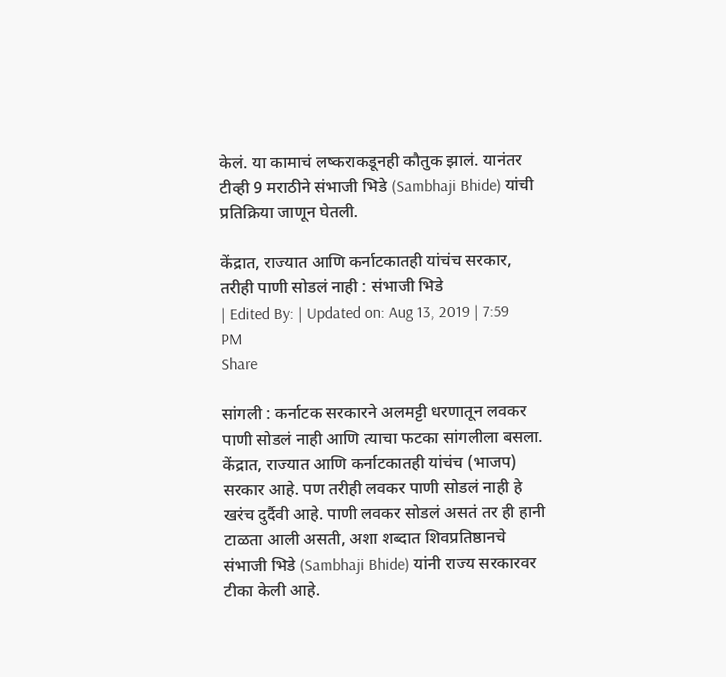केलं. या कामाचं लष्कराकडूनही कौतुक झालं. यानंतर टीव्ही 9 मराठीने संभाजी भिडे (Sambhaji Bhide) यांची प्रतिक्रिया जाणून घेतली.

केंद्रात, राज्यात आणि कर्नाटकातही यांचंच सरकार, तरीही पाणी सोडलं नाही : संभाजी भिडे
| Edited By: | Updated on: Aug 13, 2019 | 7:59 PM
Share

सांगली : कर्नाटक सरकारने अलमट्टी धरणातून लवकर पाणी सोडलं नाही आणि त्याचा फटका सांगलीला बसला. केंद्रात, राज्यात आणि कर्नाटकातही यांचंच (भाजप) सरकार आहे. पण तरीही लवकर पाणी सोडलं नाही हे खरंच दुर्दैवी आहे. पाणी लवकर सोडलं असतं तर ही हानी टाळता आली असती, अशा शब्दात शिवप्रतिष्ठानचे संभाजी भिडे (Sambhaji Bhide) यांनी राज्य सरकारवर टीका केली आहे.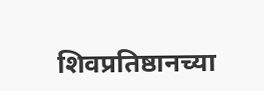शिवप्रतिष्ठानच्या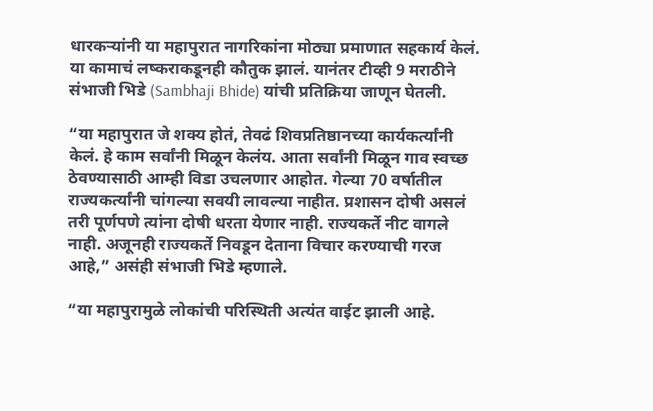धारकऱ्यांनी या महापुरात नागरिकांना मोठ्या प्रमाणात सहकार्य केलं. या कामाचं लष्कराकडूनही कौतुक झालं. यानंतर टीव्ही 9 मराठीने संभाजी भिडे (Sambhaji Bhide) यांची प्रतिक्रिया जाणून घेतली.

“या महापुरात जे शक्य होतं, तेवढं शिवप्रतिष्ठानच्या कार्यकर्त्यांनी केलं. हे काम सर्वांनी मिळून केलंय. आता सर्वांनी मिळून गाव स्वच्छ ठेवण्यासाठी आम्ही विडा उचलणार आहोत. गेल्या 70 वर्षातील राज्यकर्त्यांनी चांगल्या सवयी लावल्या नाहीत. प्रशासन दोषी असलं तरी पूर्णपणे त्यांना दोषी धरता येणार नाही. राज्यकर्ते नीट वागले नाही. अजूनही राज्यकर्ते निवडून देताना विचार करण्याची गरज आहे,” असंही संभाजी भिडे म्हणाले.

“या महापुरामुळे लोकांची परिस्थिती अत्यंत वाईट झाली आहे.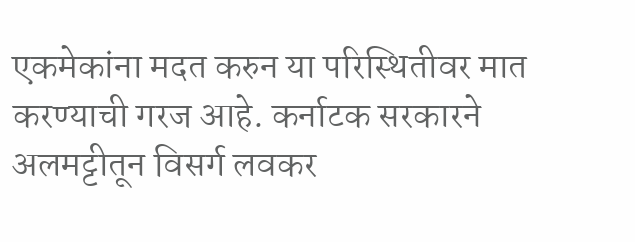एकमेकांना मदत करुन या परिस्थितीवर मात करण्याची गरज आहे. कर्नाटक सरकारने अलमट्टीतून विसर्ग लवकर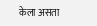केला असता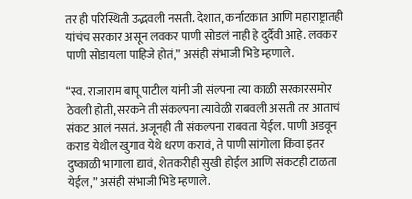तर ही परिस्थिती उद्भवली नसती. देशात, कर्नाटकात आणि महाराष्ट्रातही यांचंच सरकार असून लवकर पाणी सोडलं नाही हे दुर्दैवी आहे. लवकर पाणी सोडायला पाहिजे होतं,” असंही संभाजी भिडे म्हणाले.

“स्व. राजाराम बापू पाटील यांनी जी संल्पना त्या काळी सरकारसमोर ठेवली होती, सरकने ती संकल्पना त्यावेळी राबवली असती तर आताचं संकट आलं नसतं. अजूनही ती संकल्पना राबवता येईल. पाणी अडवून कराड येथील खुगाव येथे धरण करावं, ते पाणी सांगोला किंवा इतर दुष्काळी भागाला द्यावं, शेतकरीही सुखी होईल आणि संकटही टाळता येईल,” असंही संभाजी भिडे म्हणाले.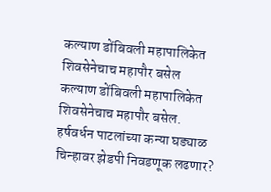कल्याण डोंबिवली महापालिकेत शिवसेनेचाच महापौर बसेल
कल्याण डोंबिवली महापालिकेत शिवसेनेचाच महापौर बसेल.
हर्षवर्धन पाटलांच्या कन्या घड्याळ चिन्हावर झेडपी निवडणूक लढणार?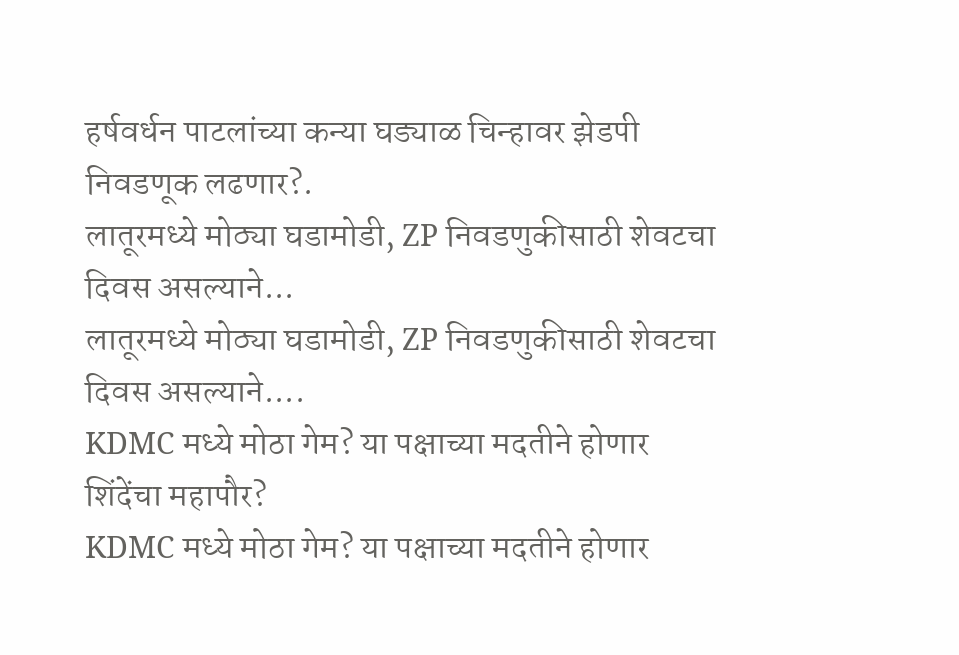हर्षवर्धन पाटलांच्या कन्या घड्याळ चिन्हावर झेडपी निवडणूक लढणार?.
लातूरमध्ये मोठ्या घडामोडी, ZP निवडणुकीसाठी शेवटचा दिवस असल्याने...
लातूरमध्ये मोठ्या घडामोडी, ZP निवडणुकीसाठी शेवटचा दिवस असल्याने....
KDMC मध्ये मोठा गेम? या पक्षाच्या मदतीने होणार शिंदेंचा महापौर?
KDMC मध्ये मोठा गेम? या पक्षाच्या मदतीने होणार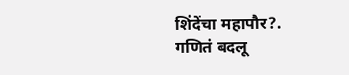शिंदेंचा महापौर?.
गणितं बदलू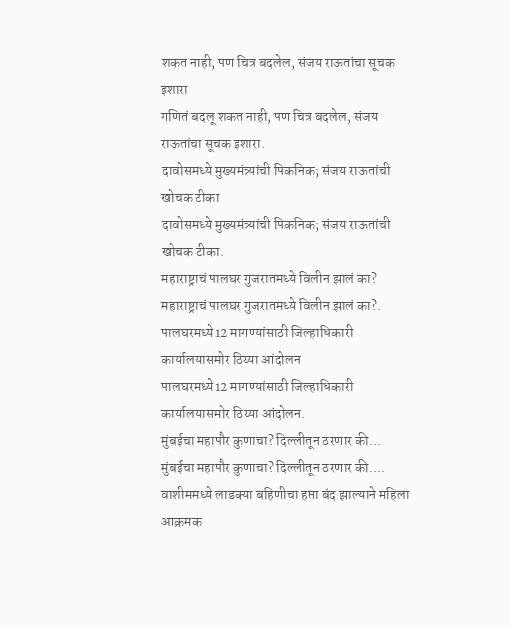शकत नाही, पण चित्र बदलेल, संजय राऊतांचा सूचक इशारा
गणितं बदलू शकत नाही, पण चित्र बदलेल, संजय राऊतांचा सूचक इशारा.
दावोसमध्ये मुख्यमंत्र्यांची पिकनिक; संजय राऊतांची खोचक टीका
दावोसमध्ये मुख्यमंत्र्यांची पिकनिक; संजय राऊतांची खोचक टीका.
महाराष्ट्राचं पालघर गुजरातमध्ये विलीन झालं का?
महाराष्ट्राचं पालघर गुजरातमध्ये विलीन झालं का?.
पालघरमध्ये12 मागण्यांसाठी जिल्हाधिकारी कार्यालयासमोर ठिय्या आंदोलन
पालघरमध्ये12 मागण्यांसाठी जिल्हाधिकारी कार्यालयासमोर ठिय्या आंदोलन.
मुंबईचा महापौर कुणाचा? दिल्लीतून ठरणार की...
मुंबईचा महापौर कुणाचा? दिल्लीतून ठरणार की....
वाशीममध्ये लाडक्या बहिणीचा हप्ता बंद झाल्याने महिला आक्रमक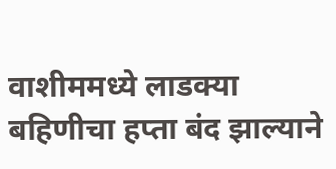वाशीममध्ये लाडक्या बहिणीचा हप्ता बंद झाल्याने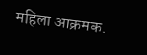महिला आक्रमक.